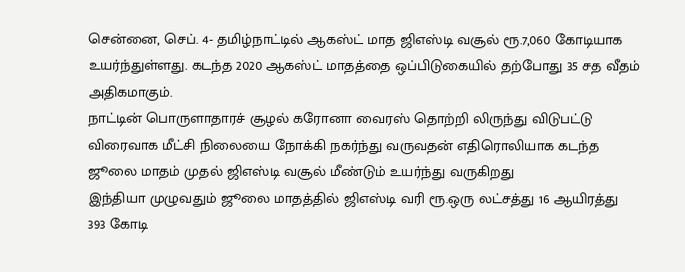சென்னை, செப். 4- தமிழ்நாட்டில் ஆகஸ்ட் மாத ஜிஎஸ்டி வசூல் ரூ.7,060 கோடியாக உயர்ந்துள்ளது. கடந்த 2020 ஆகஸ்ட் மாதத்தை ஒப்பிடுகையில் தற்போது 35 சத வீதம் அதிகமாகும்.
நாட்டின் பொருளாதாரச் சூழல் கரோனா வைரஸ் தொற்றி லிருந்து விடுபட்டு விரைவாக மீட்சி நிலையை நோக்கி நகர்ந்து வருவதன் எதிரொலியாக கடந்த ஜூலை மாதம் முதல் ஜிஎஸ்டி வசூல் மீண்டும் உயர்ந்து வருகிறது
இந்தியா முழுவதும் ஜூலை மாதத்தில் ஜிஎஸ்டி வரி ரூ.ஒரு லட்சத்து 16 ஆயிரத்து 393 கோடி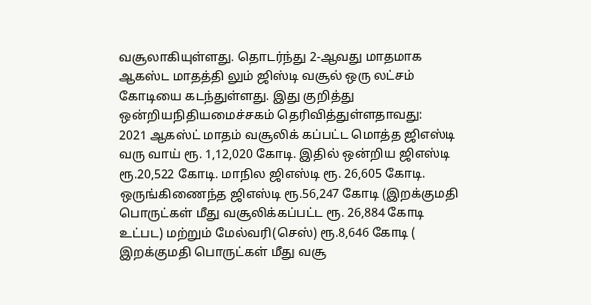வசூலாகியுள்ளது. தொடர்ந்து 2-ஆவது மாதமாக ஆகஸ்ட மாதத்தி லும் ஜிஸ்டி வசூல் ஒரு லட்சம் கோடியை கடந்துள்ளது. இது குறித்து ஒன்றியநிதியமைச்சகம் தெரிவித்துள்ளதாவது:
2021 ஆகஸ்ட் மாதம் வசூலிக் கப்பட்ட மொத்த ஜிஎஸ்டி வரு வாய் ரூ. 1,12,020 கோடி. இதில் ஒன்றிய ஜிஎஸ்டி ரூ.20,522 கோடி. மாநில ஜிஎஸ்டி ரூ. 26,605 கோடி.
ஒருங்கிணைந்த ஜிஎஸ்டி ரூ.56,247 கோடி (இறக்குமதி பொருட்கள் மீது வசூலிக்கப்பட்ட ரூ. 26,884 கோடி உட்பட) மற்றும் மேல்வரி(செஸ்) ரூ.8,646 கோடி ( இறக்குமதி பொருட்கள் மீது வசூ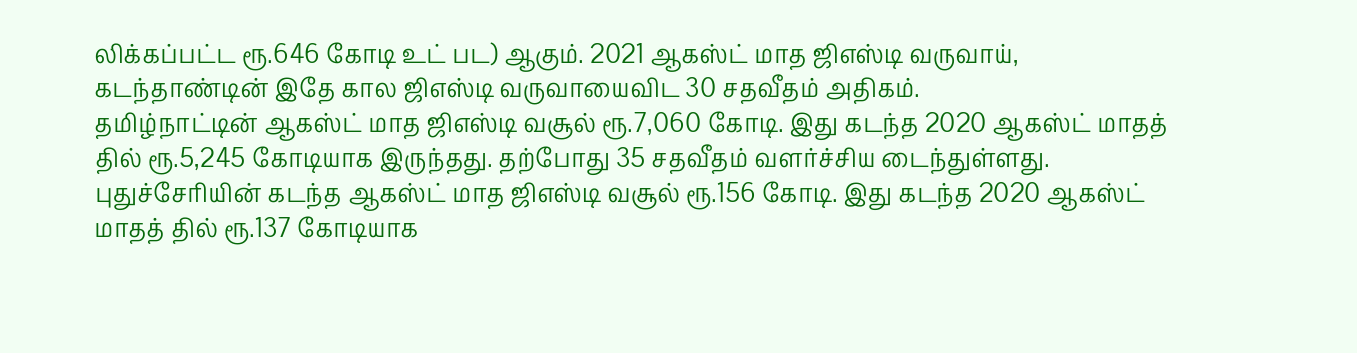லிக்கப்பட்ட ரூ.646 கோடி உட் பட) ஆகும். 2021 ஆகஸ்ட் மாத ஜிஎஸ்டி வருவாய், கடந்தாண்டின் இதே கால ஜிஎஸ்டி வருவாயைவிட 30 சதவீதம் அதிகம்.
தமிழ்நாட்டின் ஆகஸ்ட் மாத ஜிஎஸ்டி வசூல் ரூ.7,060 கோடி. இது கடந்த 2020 ஆகஸ்ட் மாதத் தில் ரூ.5,245 கோடியாக இருந்தது. தற்போது 35 சதவீதம் வளர்ச்சிய டைந்துள்ளது.
புதுச்சேரியின் கடந்த ஆகஸ்ட் மாத ஜிஎஸ்டி வசூல் ரூ.156 கோடி. இது கடந்த 2020 ஆகஸ்ட் மாதத் தில் ரூ.137 கோடியாக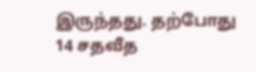இருந்தது. தற்போது 14 சதவீத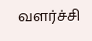வளர்ச்சி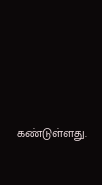கண்டுள்ளது.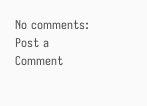No comments:
Post a Comment